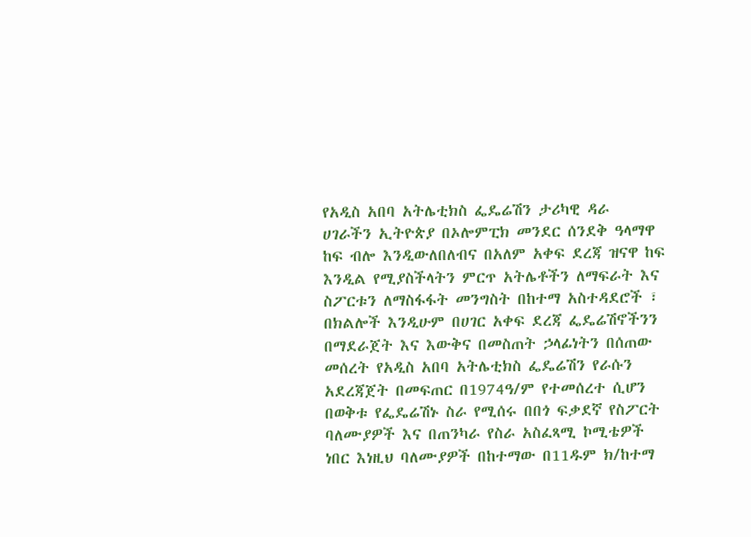የአዲስ አበባ አትሌቲክስ ፌዴሬሽን ታሪካዊ ዳራ
ሀገራችን ኢትዮጵያ በኦሎምፒክ መንደር ሰንደቅ ዓላማዋ ከፍ ብሎ እንዲውለበለብና በአለም አቀፍ ደረጃ ዝናዋ ከፍ እንዲል የሚያስችላትን ምርጥ አትሌቶችን ለማፍራት እና ስፖርቱን ለማስፋፋት መንግስት በከተማ አስተዳደሮች ፣ በክልሎች እንዲሁም በሀገር አቀፍ ደረጃ ፌዴሬሽኖችንን በማደራጀት እና እውቅና በመስጠት ኃላፊነትን በሰጠው መሰረት የአዲስ አበባ አትሌቲክስ ፌዴሬሽን የራሱን አደረጃጀት በመፍጠር በ1974ዓ/ም የተመሰረተ ሲሆን በወቅቱ የፌዴሬሽኑ ስራ የሚሰሩ በበጎ ፍቃደኛ የስፖርት ባለሙያዎች እና በጠንካራ የስራ አስፈጻሚ ኮሚቴዎች ነበር እነዚህ ባለሙያዎች በከተማው በ11ዱም ክ/ከተማ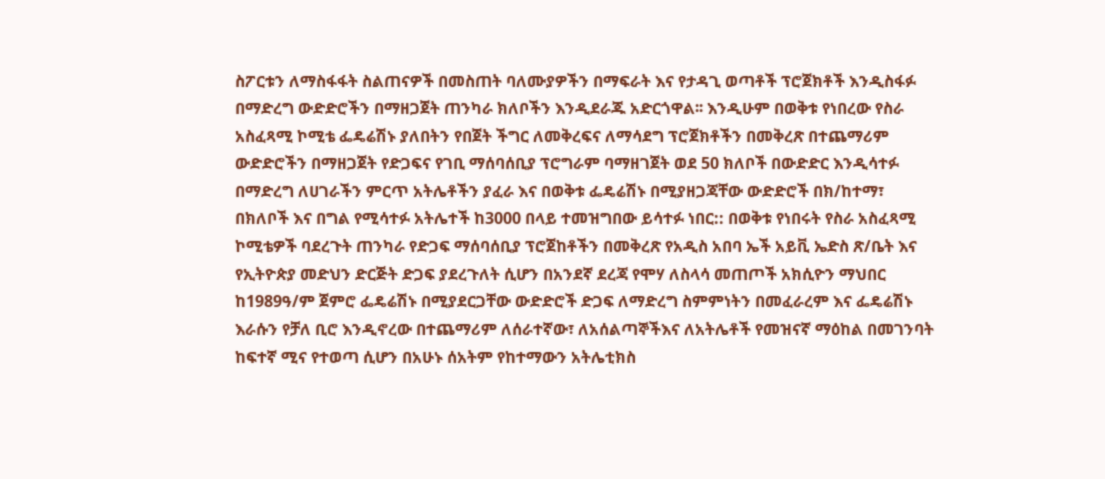ስፖርቱን ለማስፋፋት ስልጠናዎች በመስጠት ባለሙያዎችን በማፍራት እና የታዳጊ ወጣቶች ፕሮጀክቶች እንዲስፋፉ በማድረግ ውድድሮችን በማዘጋጀት ጠንካራ ክለቦችን እንዲደራጁ አድርጎዋል፡፡ እንዲሁም በወቅቱ የነበረው የስራ አስፈጻሚ ኮሚቴ ፌዴሬሽኑ ያለበትን የበጀት ችግር ለመቅረፍና ለማሳደግ ፕሮጀክቶችን በመቅረጽ በተጨማሪም ውድድሮችን በማዘጋጀት የድጋፍና የገቢ ማሰባሰቢያ ፕሮግራም ባማዘገጀት ወደ 50 ክለቦች በውድድር እንዲሳተፉ በማድረግ ለሀገራችን ምርጥ አትሌቶችን ያፈራ እና በወቅቱ ፌዴሬሽኑ በሚያዘጋጃቸው ውድድሮች በክ/ከተማ፣ በክለቦች እና በግል የሚሳተፉ አትሌተች ከ3000 በላይ ተመዝግበው ይሳተፉ ነበር:: በወቅቱ የነበሩት የስራ አስፈጻሚ ኮሚቴዎች ባደረጉት ጠንካራ የድጋፍ ማሰባሰቢያ ፕሮጀከቶችን በመቅረጽ የአዲስ አበባ ኤች አይቪ ኤድስ ጽ/ቤት እና የኢትዮጵያ መድህን ድርጅት ድጋፍ ያደረጉለት ሲሆን በአንደኛ ደረጃ የሞሃ ለስላሳ መጠጦች አክሲዮን ማህበር ከ1989ዓ/ም ጀምሮ ፌዴሬሽኑ በሚያደርጋቸው ውድድሮች ድጋፍ ለማድረግ ስምምነትን በመፈራረም እና ፌዴሬሽኑ እራሱን የቻለ ቢሮ እንዲኖረው በተጨማሪም ለሰራተኛው፣ ለአሰልጣኞችእና ለአትሌቶች የመዝናኛ ማዕከል በመገንባት ከፍተኛ ሚና የተወጣ ሲሆን በአሁኑ ሰአትም የከተማውን አትሌቲክስ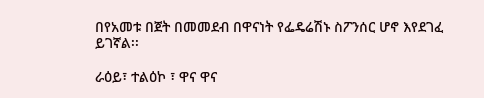በየአመቱ በጀት በመመደብ በዋናነት የፌዴሬሽኑ ስፖንሰር ሆኖ እየደገፈ ይገኛል፡፡

ራዕይ፣ ተልዕኮ ፣ ዋና ዋና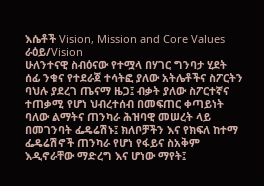እሴቶች Vision, Mission and Core Values
ራዕይ/Vision
ሁለንተናዊ ስብዕናው የተሟላ በሃገር ግንባታ ሂደት ሰፊ ንቁና የተደራጀ ተሳትፎ ያለው አትሌቶችና ስፖርትን ባህሉ ያደረገ ጤናማ ዜጋ፤ ብቃት ያለው ስፖርተኛና ተጠቃሚ የሆነ ህብረተሰብ በመፍጠር ቀጣይነት ባለው ልማትና ጠንካራ ሕዝባዊ መሠረት ላይ በመገንባት ፌዴሬሽኑ፤ ክለቦቻችን እና የክፍለ ከተማ ፌዴሬሽኖች ጠንካራ የሆነ የፋይና ስአቅም እዲኖራቸው ማድረግ እና ሆነው ማየት፤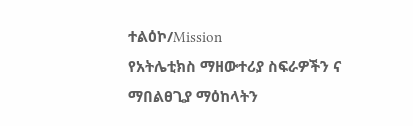ተልዕኮ/Mission
የአትሌቲክስ ማዘውተሪያ ስፍራዎችን ና ማበልፀጊያ ማዕከላትን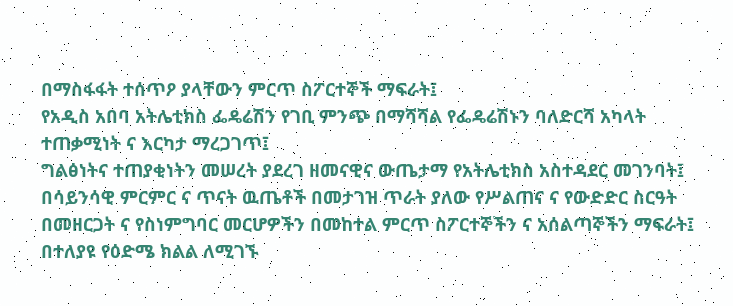በማስፋፋት ተሰጥዖ ያላቸውን ምርጥ ስፖርተኞች ማፍራት፤
የአዲስ አበባ አትሌቲክስ ፌዴሬሽን የገቢ ምንጭ በማሻሻል የፌዴሬሽኑን ባለድርሻ አካላት ተጠቃሚነት ና እርካታ ማረጋገጥ፤
ግልፅነትና ተጠያቂነትን መሠረት ያደረገ ዘመናዊና ውጤታማ የአትሌቲክስ አስተዳደር መገንባት፤
በሳይንሳዊ ምርምር ና ጥናት ዉጤቶች በመታገዝ ጥራት ያለው የሥልጠና ና የውድድር ስርዓት በመዘርጋት ና የስነምግባር መርሆዎችን በመከተል ምርጥ ስፖርተኞችን ና አሰልጣኞችን ማፍራት፤
በተለያዩ የዕድሜ ክልል ለሚገኙ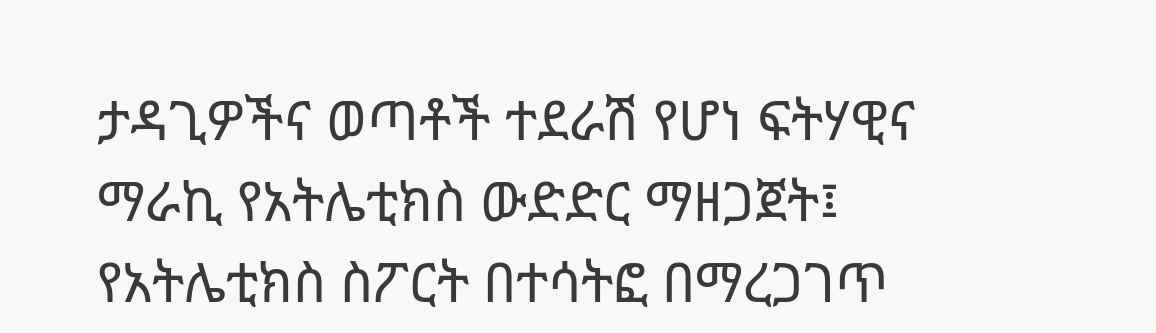ታዳጊዎችና ወጣቶች ተደራሽ የሆነ ፍትሃዊና ማራኪ የአትሌቲክስ ውድድር ማዘጋጀት፤
የአትሌቲክስ ስፖርት በተሳትፎ በማረጋገጥ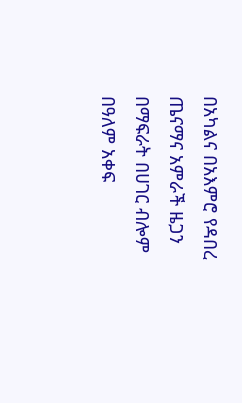በአካልና በአእምሮ የዳበረ ጤናማና አምራች ዜጋን በማፍራት በሀገር ብሎም በዓለም አቀፍ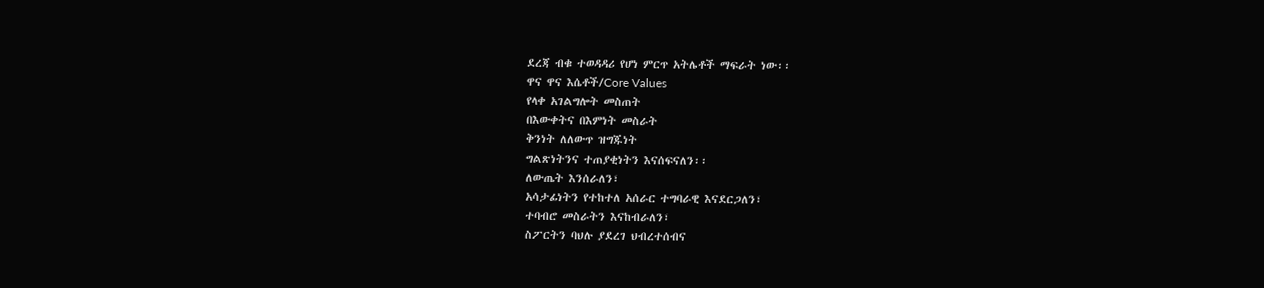ደረጃ ብቁ ተወዳዳሪ የሆነ ምርጥ አትሌቶች ማፍራት ነው፡፡
ዋና ዋና እሴቶች/Core Values
የላቀ አገልግሎት መስጠት
በእውቀትና በእምነት መስራት
ቅንነት ለለውጥ ዝግጁነት
ግልጽነትንና ተጠያቂነትን እናሰፍናለን፡፡
ለውጤት እንሰራለን፣
አሳታፊነትን የተከተለ አሰራር ተግባራዊ እናደርጋለን፣
ተባብሮ መስራትን እናከብራለን፣
ስፖርትን ባህሉ ያደረገ ህብረተሰብና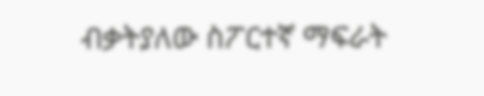ብቃትያለው ስፖርተኛ ማፍራት